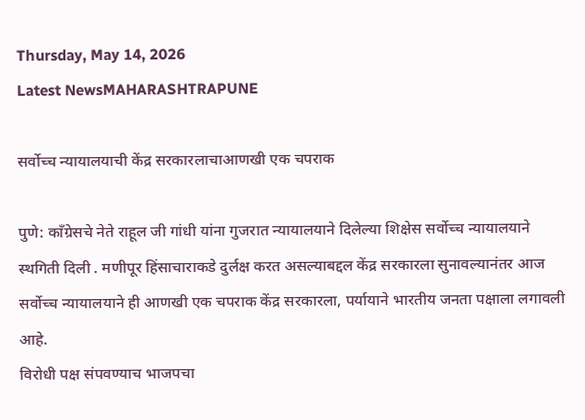Thursday, May 14, 2026
Latest NewsMAHARASHTRAPUNE

सर्वोच्च न्यायालयाची केंद्र सरकारलाचाआणखी एक चपराक

पुणे: काँग्रेसचे नेते राहूल जी गांधी यांना गुजरात न्यायालयाने दिलेल्या शिक्षेस सर्वोच्च न्यायालयाने स्थगिती दिली . मणीपूर हिंसाचाराकडे दुर्लक्ष करत असल्याबद्दल केंद्र सरकारला सुनावल्यानंतर आज सर्वोच्च न्यायालयाने ही आणखी एक चपराक केंद्र सरकारला, पर्यायाने भारतीय जनता पक्षाला लगावली आहे.
विरोधी पक्ष संपवण्याच भाजपचा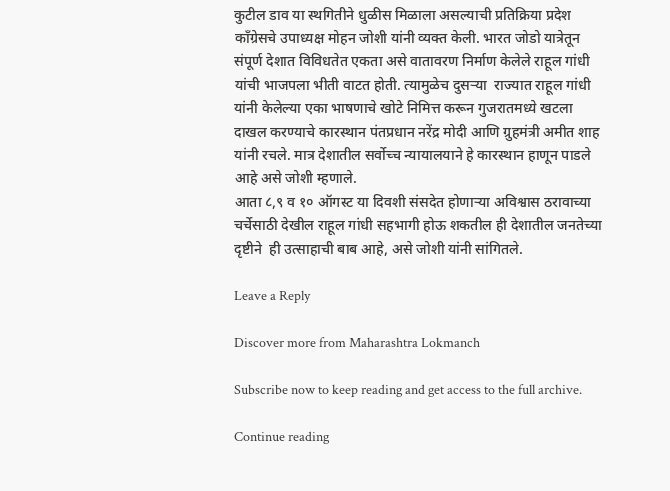कुटील डाव या स्थगितीने धुळीस मिळाला असल्याची प्रतिक्रिया प्रदेश काँग्रेसचे उपाध्यक्ष मोहन जोशी यांनी व्यक्त केली. भारत जोडो यात्रेतून संपूर्ण देशात विविधतेत एकता असे वातावरण निर्माण केलेले राहूल गांधी यांची भाजपला भीती वाटत होती. त्यामुळेच दुसऱ्या  राज्यात राहूल गांधी यांनी केलेल्या एका भाषणाचे खोटे निमित्त करून गुजरातमध्ये खटला दाखल करण्याचे कारस्थान पंतप्रधान नरेंद्र मोदी आणि ग्रुहमंत्री अमीत शाह यांनी रचले. मात्र देशातील सर्वोच्च न्यायालयाने हे कारस्थान हाणून पाडले आहे असे जोशी म्हणाले.
आता ८,९ व १० ऑगस्ट या दिवशी संसदेत होणाऱ्या अविश्वास ठरावाच्या चर्चेसाठी देखील राहूल गांधी सहभागी होऊ शकतील ही देशातील जनतेच्या दृष्टीने  ही उत्साहाची बाब आहे, असे जोशी यांनी सांगितले.

Leave a Reply

Discover more from Maharashtra Lokmanch

Subscribe now to keep reading and get access to the full archive.

Continue reading